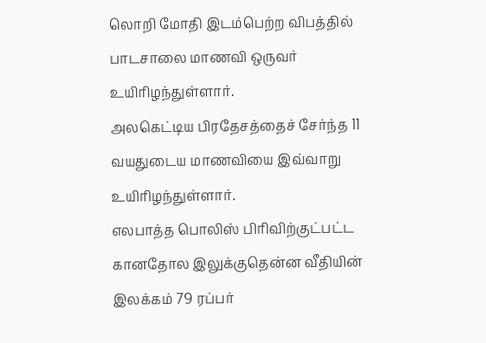லொறி மோதி இடம்பெற்ற விபத்தில் பாடசாலை மாணவி ஒருவர் உயிரிழந்துள்ளார்.
அலகெட்டிய பிரதேசத்தைச் சேர்ந்த 11 வயதுடைய மாணவியை இவ்வாறு உயிரிழந்துள்ளார்.
எலபாத்த பொலிஸ் பிரிவிற்குட்பட்ட கானதோல இலுக்குதென்ன வீதியின் இலக்கம் 79 ரப்பர்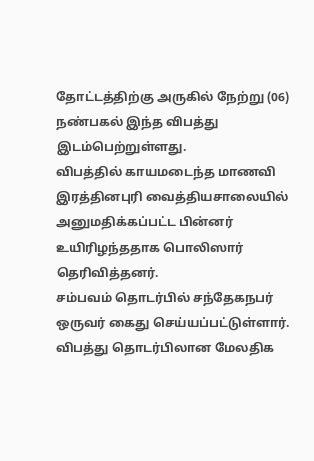தோட்டத்திற்கு அருகில் நேற்று (06) நண்பகல் இந்த விபத்து இடம்பெற்றுள்ளது.
விபத்தில் காயமடைந்த மாணவி இரத்தினபுரி வைத்தியசாலையில் அனுமதிக்கப்பட்ட பின்னர் உயிரிழந்ததாக பொலிஸார் தெரிவித்தனர்.
சம்பவம் தொடர்பில் சந்தேகநபர் ஒருவர் கைது செய்யப்பட்டுள்ளார்.
விபத்து தொடர்பிலான மேலதிக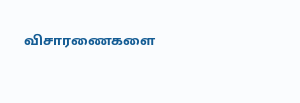விசாரணைகளை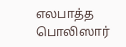எலபாத்த பொலிஸார்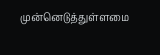முன்னெடுத்துள்ளமை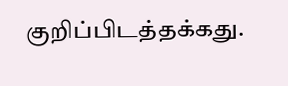குறிப்பிடத்தக்கது.